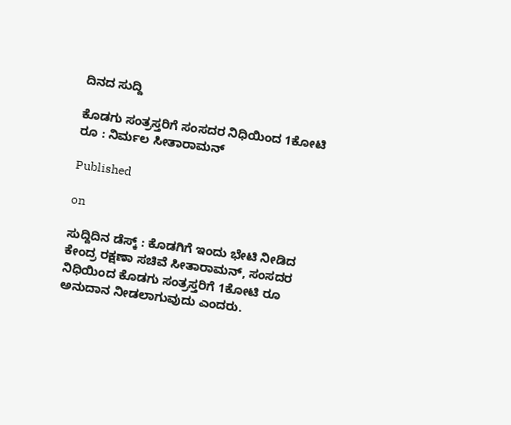ದಿನದ ಸುದ್ದಿ

ಕೊಡಗು ಸಂತ್ರಸ್ತರಿಗೆ ಸಂಸದರ ನಿಧಿಯಿಂದ 1ಕೋಟಿ ರೂ : ನಿರ್ಮಲ ಸೀತಾರಾಮನ್

Published

on

ಸುದ್ದಿದಿನ ಡೆಸ್ಕ್ : ಕೊಡಗಿಗೆ ಇಂದು ಭೇಟಿ ನೀಡಿದ ಕೇಂದ್ರ ರಕ್ಷಣಾ ಸಚಿವೆ ಸೀತಾರಾಮನ್, ಸಂಸದರ ನಿಧಿಯಿಂದ ಕೊಡಗು ಸಂತ್ರಸ್ತರಿಗೆ 1ಕೋಟಿ ರೂ ಅನುದಾನ ನೀಡಲಾಗುವುದು ಎಂದರು.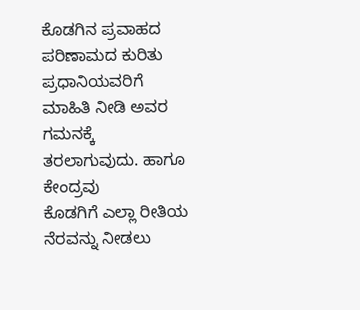ಕೊಡಗಿನ ಪ್ರವಾಹದ ಪರಿಣಾಮದ ಕುರಿತು ಪ್ರಧಾನಿಯವರಿಗೆ ಮಾಹಿತಿ ನೀಡಿ ಅವರ ಗಮನಕ್ಕೆ ತರಲಾಗುವುದು. ಹಾಗೂ ಕೇಂದ್ರವು
ಕೊಡಗಿಗೆ ಎಲ್ಲಾ‌ ರೀತಿಯ ನೆರವನ್ನು ನೀಡಲು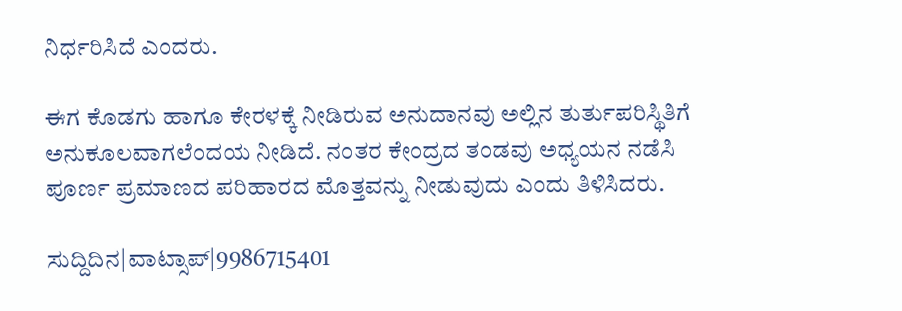ನಿರ್ಧರಿಸಿದೆ ಎಂದರು.

ಈಗ ಕೊಡಗು ಹಾಗೂ ಕೇರಳಕ್ಕೆ ನೀಡಿರುವ ಅನುದಾನವು ಅಲ್ಲಿನ ತುರ್ತುಪರಿಸ್ಥಿತಿಗೆ ಅನುಕೂಲವಾಗಲೆಂದಯ ನೀಡಿದೆ. ನಂತರ ಕೇಂದ್ರದ ತಂಡವು ಅಧ್ಯಯನ ನಡೆಸಿ ಪೂರ್ಣ ಪ್ರಮಾಣದ ಪರಿಹಾರದ ಮೊತ್ತವನ್ನು ನೀಡುವುದು ಎಂದು ತಿಳಿಸಿದರು.

ಸುದ್ದಿದಿನ|ವಾಟ್ಸಾಪ್|9986715401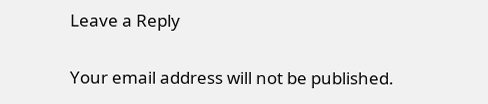Leave a Reply

Your email address will not be published.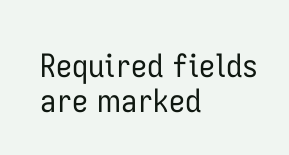Required fields are marked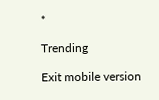*

Trending

Exit mobile version